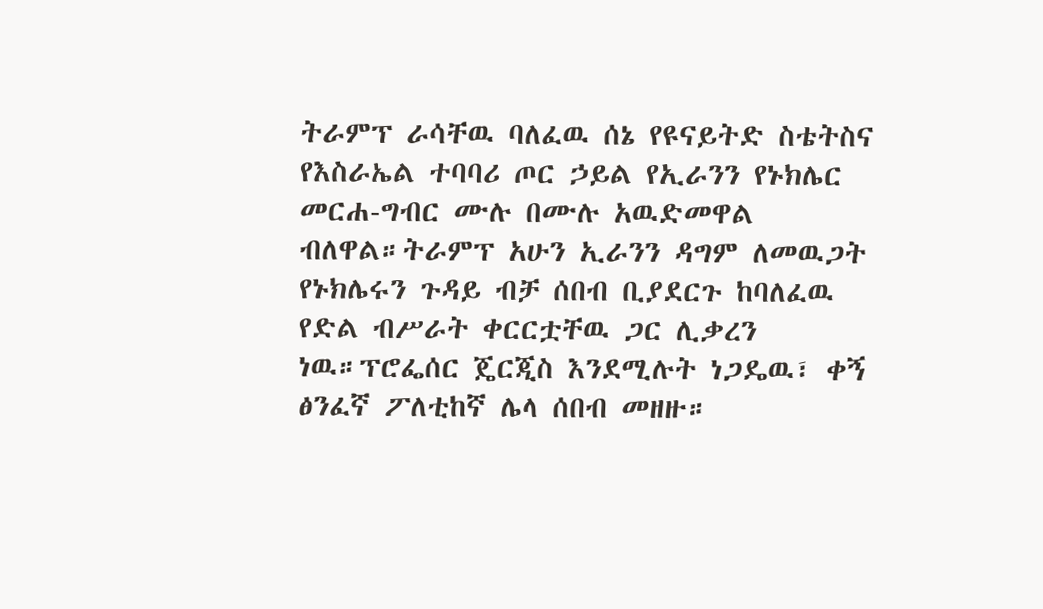ትራምፕ ራሳቸዉ ባለፈዉ ሰኔ የዩናይትድ ስቴትስና የእስራኤል ተባባሪ ጦር ኃይል የኢራንን የኑክሌር መርሐ-ግብር ሙሉ በሙሉ አዉድመዋል ብለዋል።ትራምፕ አሁን ኢራንን ዳግም ለመዉጋት የኑክሌሩን ጉዳይ ብቻ ሰበብ ቢያደርጉ ከባለፈዉ የድል ብሥራት ቀርርቷቸዉ ጋር ሊቃረን ነዉ።ፕሮፌሰር ጄርጂስ እንደሚሉት ነጋዴዉ፣ ቀኝ ፅንፈኛ ፖለቲከኛ ሌላ ሰበብ መዘዙ።